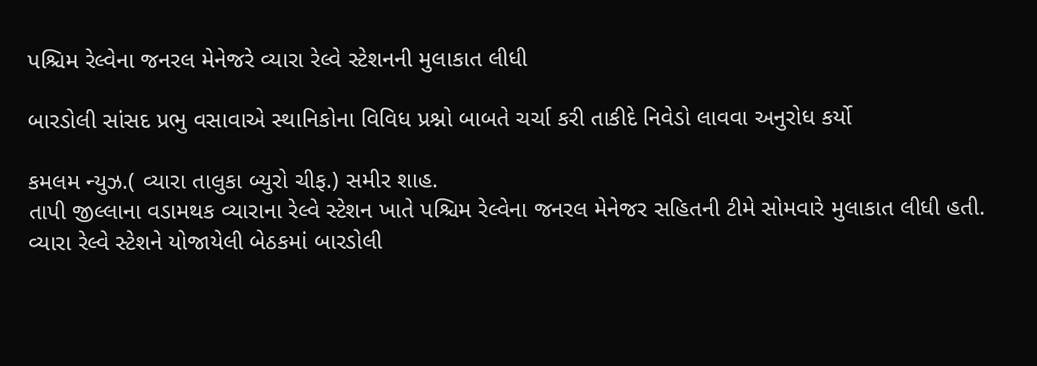પશ્ચિમ રેલ્વેના જનરલ મેનેજરે વ્યારા રેલ્વે સ્ટેશનની મુલાકાત લીધી

બારડોલી સાંસદ પ્રભુ વસાવાએ સ્થાનિકોના વિવિધ પ્રશ્નો બાબતે ચર્ચા કરી તાકીદે નિવેડો લાવવા અનુરોધ કર્યો

કમલમ ન્યુઝ.( વ્યારા તાલુકા બ્યુરો ચીફ.) સમીર શાહ.
તાપી જીલ્લાના વડામથક વ્યારાના રેલ્વે સ્ટેશન ખાતે પશ્ચિમ રેલ્વેના જનરલ મેનેજર સહિતની ટીમે સોમવારે મુલાકાત લીધી હતી. વ્યારા રેલ્વે સ્ટેશને યોજાયેલી બેઠકમાં બારડોલી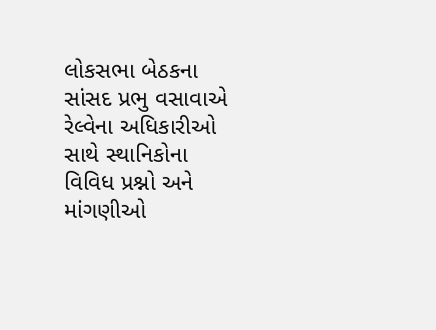લોકસભા બેઠકના સાંસદ પ્રભુ વસાવાએ રેલ્વેના અધિકારીઓ સાથે સ્થાનિકોના વિવિધ પ્રશ્નો અને માંગણીઓ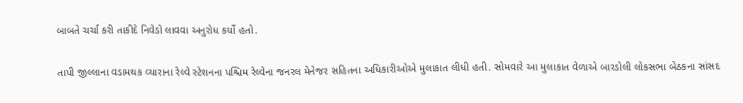બાબતે ચર્ચા કરી તાકીદે નિવેડો લાવવા અનુરોધ કર્યો હતો.

તાપી જીલ્લાના વડામથક વ્યારાના રેલ્વે સ્ટેશનના પશ્ચિમ રેલ્વેના જનરલ મેનેજર સહિતના અધિકારીઓએ મુલાકાત લીધી હતી. સોમવારે આ મુલાકાત વેળાએ બારડોલી લોકસભા બેઠકના સાંસદ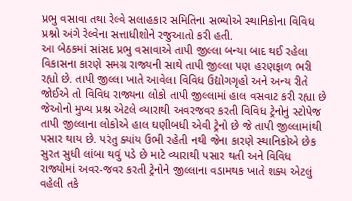પ્રભુ વસાવા તથા રેલ્વે સલાહકાર સમિતિના સભ્યોએ સ્થાનિકોના વિવિધ પ્રશ્નો અંગે રેલ્વેના સત્તાધીશોને રજુઆતો કરી હતી.
આ બેઠકમાં સાંસદ પ્રભુ વસાવાએ તાપી જીલ્લા બન્યા બાદ થઈ રહેલા વિકાસના કારણે સમગ્ર રાજ્યની સાથે તાપી જીલ્લા પણ હરણફાળ ભરી રહ્યો છે. તાપી જીલ્લા ખાતે આવેલા વિવિધ ઉદ્યોગગૃહો અને અન્ય રીતે જોઈએ તો વિવિધ રાજ્યના લોકો તાપી જીલ્લામાં હાલ વસવાટ કરી રહ્યા છે જેઓનો મુખ્ય પ્રશ્ન એટલે વ્યારાથી અવરજવર કરતી વિવિધ ટ્રેનોનું સ્ટોપેજ તાપી જીલ્લાના લોકોએ હાલ ઘણીબધી એવી ટ્રેનો છે જે તાપી જીલ્લામાંથી પસાર થાય છે. પરંતુ ક્યાંય ઉભી રહેતી નથી જેના કારણે સ્થાનિકોએ છેક સુરત સુધી લાંબા થવું પડે છે માટે વ્યારાથી પસાર થતી અને વિવિધ રાજ્યોમાં અવર-જવર કરતી ટ્રેનોને જીલ્લાના વડામથક ખાતે શક્ય એટલું વહેલી તકે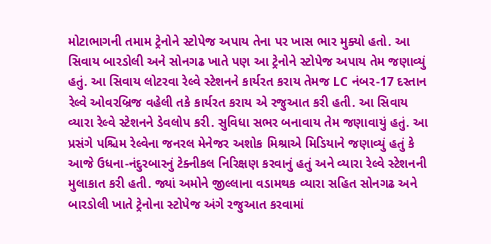મોટાભાગની તમામ ટ્રેનોને સ્ટોપેજ અપાય તેના પર ખાસ ભાર મુક્યો હતો. આ સિવાય બારડોલી અને સોનગઢ ખાતે પણ આ ટ્રેનોને સ્ટોપેજ અપાય તેમ જણાવ્યું હતું. આ સિવાય લોટરવા રેલ્વે સ્ટેશનને કાર્યરત કરાય તેમજ LC નંબર-17 દસ્તાન રેલ્વે ઓવરબ્રિજ વહેલી તકે કાર્યરત કરાય એ રજુઆત કરી હતી. આ સિવાય વ્યારા રેલ્વે સ્ટેશનને ડેવલોપ કરી. સુવિધા સભર બનાવાય તેમ જણાવાયું હતું. આ પ્રસંગે પશ્ચિમ રેલ્વેના જનરલ મેનેજર અશોક મિશ્રાએ મિડિયાને જણાવ્યું હતું કે આજે ઉધના-નંદુરબારનું ટેક્નીકલ નિરિક્ષણ કરવાનું હતું અને વ્યારા રેલ્વે સ્ટેશનની મુલાકાત કરી હતી. જ્યાં અમોને જીલ્લાના વડામથક વ્યારા સહિત સોનગઢ અને બારડોલી ખાતે ટ્રેનોના સ્ટોપેજ અંગે રજુઆત કરવામાં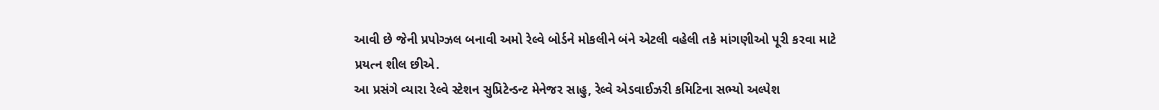આવી છે જેની પ્રપોગ્ઝલ બનાવી અમો રેલ્વે બોર્ડને મોકલીને બંને એટલી વહેલી તકે માંગણીઓ પૂરી કરવા માટે પ્રયત્ન શીલ છીએ.
આ પ્રસંગે વ્યારા રેલ્વે સ્ટેશન સુપ્રિટેન્ડન્ટ મેનેજર સાહુ, રેલ્વે એડવાઈઝરી કમિટિના સભ્યો અલ્પેશ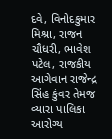દવે, વિનોદકુમાર મિશ્રા, રાજન ચૌધરી, ભાવેશ પટેલ, રાજકીય આગેવાન રાજેન્દ્ર સિંહ કુંવર તેમજ વ્યારા પાલિકા આરોગ્ય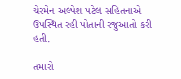ચેરમેન અલ્પેશ પટેલ સહિતનાએ ઉપસ્થિત રહી પોતાની રજુઆતો કરી હતી.

તમારો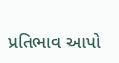પ્રતિભાવ આપો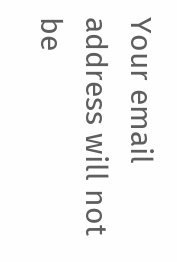Your email address will not be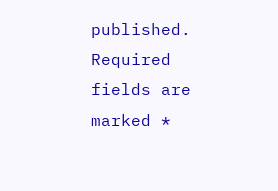published. Required fields are marked *